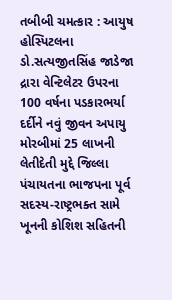તબીબી ચમત્કાર : આયુષ હોસ્પિટલના ડો.સત્યજીતસિંહ જાડેજા દ્રારા વેન્ટિલેટર ઉપરના 100 વર્ષના પડકારભર્યા દર્દીને નવું જીવન અપાયુ મોરબીમાં 25 લાખની લેતીદેતી મુદ્દે જિલ્લા પંચાયતના ભાજપના પૂર્વ સદસ્ય-રાષ્ટ્રભક્ત સામે ખૂનની કોશિશ સહિતની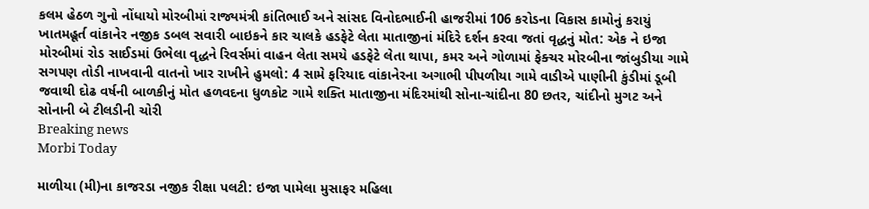કલમ હેઠળ ગુનો નોંધાયો મોરબીમાં રાજ્યમંત્રી કાંતિભાઈ અને સાંસદ વિનોદભાઈની હાજરીમાં 106 કરોડના વિકાસ કામોનું કરાયું ખાતમહૂર્ત વાંકાનેર નજીક ડબલ સવારી બાઇકને કાર ચાલકે હડફેટે લેતા માતાજીનાં મંદિરે દર્શન કરવા જતાં વૃદ્ધનું મોત: એક ને ઇજા મોરબીમાં રોડ સાઈડમાં ઉભેલા વૃદ્ધને રિવર્સમાં વાહન લેતા સમયે હડફેટે લેતા થાપા, કમર અને ગોળામાં ફેક્ચર મોરબીના જાંબુડીયા ગામે સગપણ તોડી નાખવાની વાતનો ખાર રાખીને હુમલો: 4 સામે ફરિયાદ વાંકાનેરના અગાભી પીપળીયા ગામે વાડીએ પાણીની કુંડીમાં ડૂબી જવાથી દોઢ વર્ષની બાળકીનું મોત હળવદના ધુળકોટ ગામે શક્તિ માતાજીના મંદિરમાંથી સોના-ચાંદીના 80 છતર, ચાંદીનો મુગટ અને સોનાની બે ટીલડીની ચોરી
Breaking news
Morbi Today

માળીયા (મી)ના કાજરડા નજીક રીક્ષા પલટી: ઇજા પામેલા મુસાફર મહિલા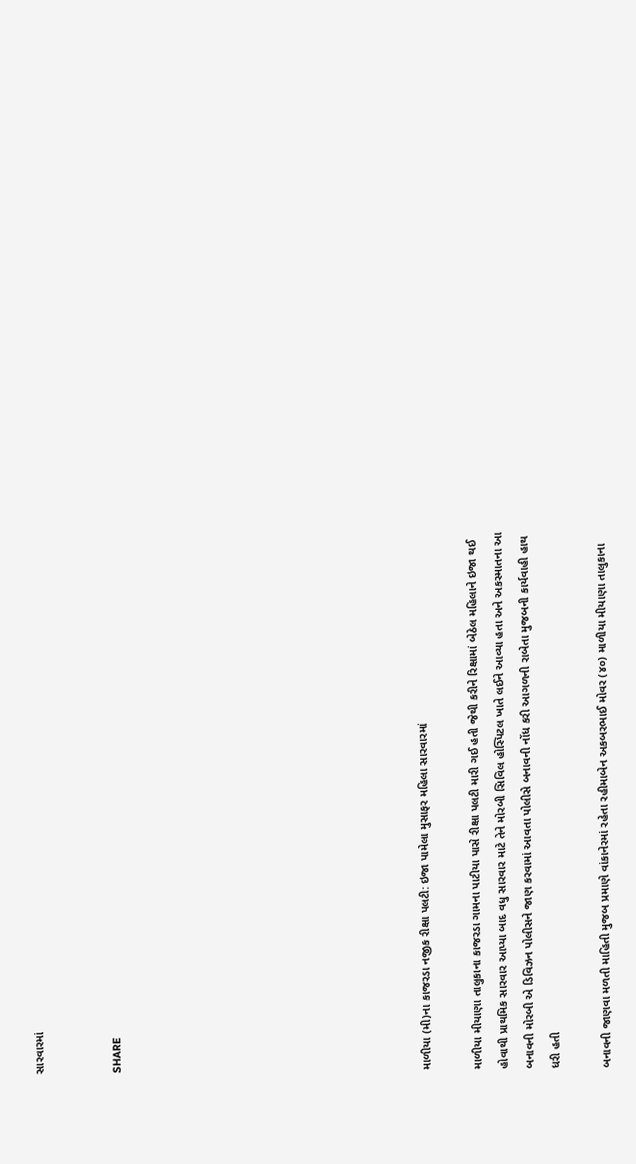સારવારમાં


SHARE











માળીયા (મી)ના કાજરડા નજીક રીક્ષા પલટી: ઇજા પામેલા મુસાફર મહિલા સારવારમાં

માળીયા મીયાણા તાલુકાના કાજરડા ગામના પાટીયા પાસે રીક્ષા પલટી મારી ગઈ હતી જેથી કરીને રિક્ષામાં બેઠેલ મહિલાને ઇજા થઈ હોવાથી પ્રાથમિક સારવાર આપ્યા બાદ વધુ સારવાર માટે તેને મોરબી સિવિલ હોસ્પિટલ ખાતે લઈને આવ્યા હતા અને અકસ્માતના આ બનાવની મોરબી એ ડિવિઝન પોલીસને જાણ કરવામાં આવતા પોલીસે બનાવની નોંધ કરી આગળની રાબેતા મુજબની કાર્યવાહી હાથ ધરી હતી

બનાવની જાણવા મળતી માહિતી મુજબ પ્રમાણે વાંકાનેરમાં રહેતા રહીમાબેન અકબરભાઈ મોવર (૪૦) માળીયા મીયાણા તાલુકાના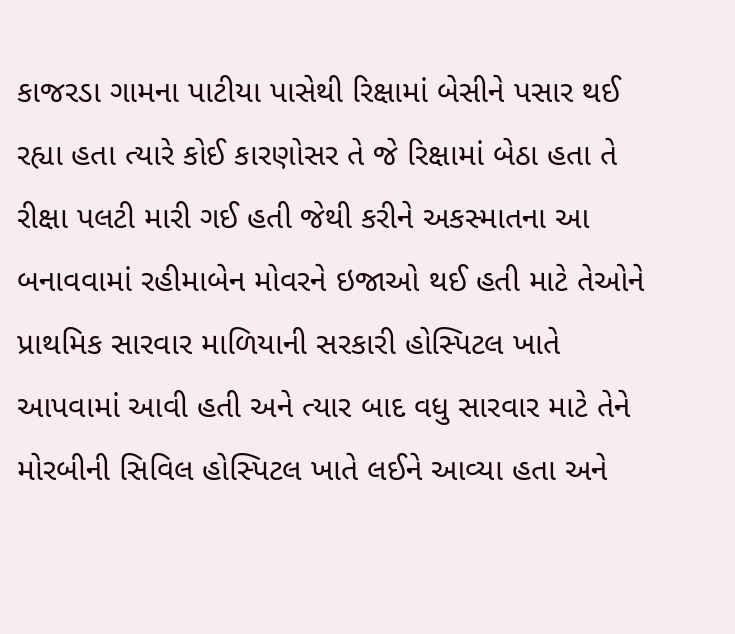કાજરડા ગામના પાટીયા પાસેથી રિક્ષામાં બેસીને પસાર થઈ રહ્યા હતા ત્યારે કોઈ કારણોસર તે જે રિક્ષામાં બેઠા હતા તે રીક્ષા પલટી મારી ગઈ હતી જેથી કરીને અકસ્માતના આ બનાવવામાં રહીમાબેન મોવરને ઇજાઓ થઈ હતી માટે તેઓને પ્રાથમિક સારવાર માળિયાની સરકારી હોસ્પિટલ ખાતે આપવામાં આવી હતી અને ત્યાર બાદ વધુ સારવાર માટે તેને મોરબીની સિવિલ હોસ્પિટલ ખાતે લઈને આવ્યા હતા અને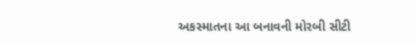અકસ્માતના આ બનાવની મોરબી સીટી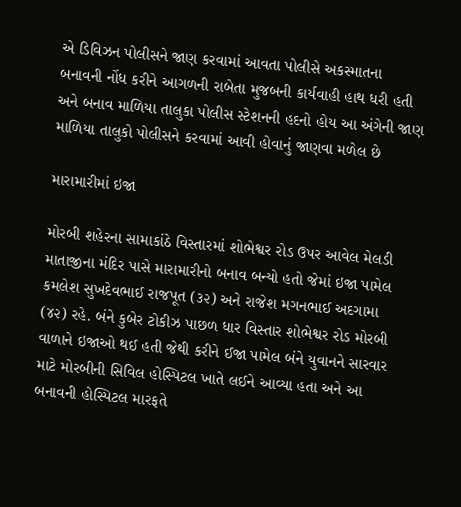એ ડિવિઝન પોલીસને જાણ કરવામાં આવતા પોલીસે અકસ્માતના બનાવની નોંધ કરીને આગળની રાબેતા મુજબની કાર્યવાહી હાથ ધરી હતી અને બનાવ માળિયા તાલુકા પોલીસ સ્ટેશનની હદનો હોય આ અંગેની જાણ માળિયા તાલુકો પોલીસને કરવામાં આવી હોવાનું જાણવા મળેલ છે

મારામારીમાં ઇજા

મોરબી શહેરના સામાકાંઠે વિસ્તારમાં શોભેશ્વર રોડ ઉપર આવેલ મેલડી માતાજીના મંદિર પાસે મારામારીનો બનાવ બન્યો હતો જેમાં ઇજા પામેલ કમલેશ સુખદેવભાઈ રાજપૂત (૩૨) અને રાજેશ મગનભાઈ અદગામા (૪૨) રહે. બંને કુબેર ટોકીઝ પાછળ ધાર વિસ્તાર શોભેશ્વર રોડ મોરબી વાળાને ઇજાઓ થઈ હતી જેથી કરીને ઈજા પામેલ બંને યુવાનને સારવાર માટે મોરબીની સિવિલ હોસ્પિટલ ખાતે લઈને આવ્યા હતા અને આ બનાવની હોસ્પિટલ મારફતે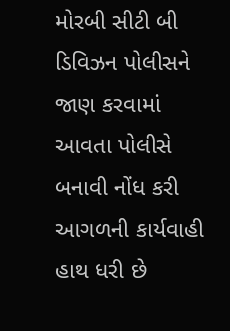મોરબી સીટી બી ડિવિઝન પોલીસને જાણ કરવામાં આવતા પોલીસે બનાવી નોંધ કરી આગળની કાર્યવાહી હાથ ધરી છે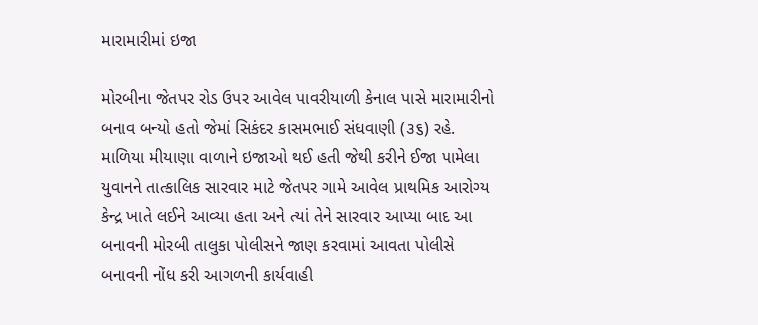મારામારીમાં ઇજા

મોરબીના જેતપર રોડ ઉપર આવેલ પાવરીયાળી કેનાલ પાસે મારામારીનો બનાવ બન્યો હતો જેમાં સિકંદર કાસમભાઈ સંધવાણી (૩૬) રહે. માળિયા મીયાણા વાળાને ઇજાઓ થઈ હતી જેથી કરીને ઈજા પામેલા યુવાનને તાત્કાલિક સારવાર માટે જેતપર ગામે આવેલ પ્રાથમિક આરોગ્ય કેન્દ્ર ખાતે લઈને આવ્યા હતા અને ત્યાં તેને સારવાર આપ્યા બાદ આ બનાવની મોરબી તાલુકા પોલીસને જાણ કરવામાં આવતા પોલીસે બનાવની નોંધ કરી આગળની કાર્યવાહી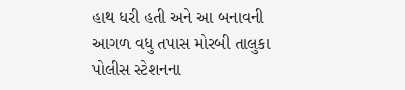હાથ ધરી હતી અને આ બનાવની આગળ વધુ તપાસ મોરબી તાલુકા પોલીસ સ્ટેશનના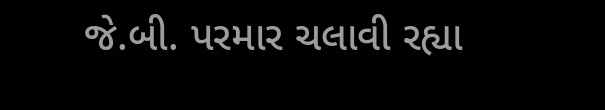જે.બી. પરમાર ચલાવી રહ્યા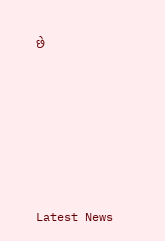છે






Latest News